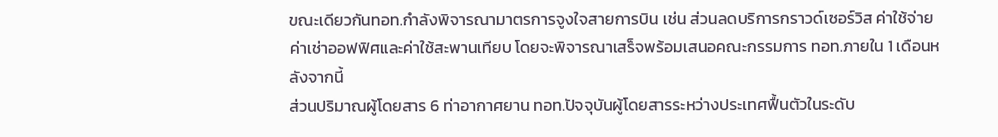ขณะเดียวกันทอท.กำลังพิจารณามาตรการจูงใจสายการบิน เช่น ส่วนลดบริการกราวด์เซอร์วิส ค่าใช้จ่ายค่าเช่าออฟฟิศและค่าใช้สะพานเทียบ โดยจะพิจารณาเสร็จพร้อมเสนอคณะกรรมการ ทอท.ภายใน 1 เดือนหลังจากนี้
ส่วนปริมาณผู้โดยสาร 6 ท่าอากาศยาน ทอท.ปัจจุบันผู้โดยสารระหว่างประเทศฟื้นตัวในระดับ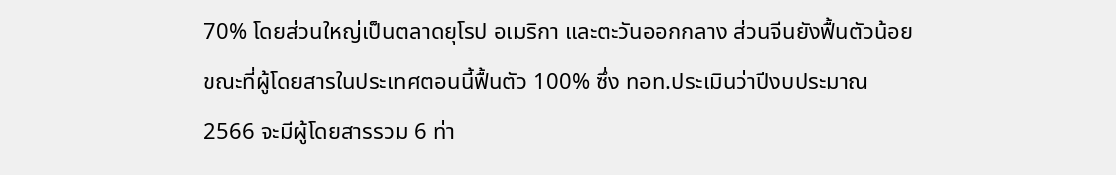70% โดยส่วนใหญ่เป็นตลาดยุโรป อเมริกา และตะวันออกกลาง ส่วนจีนยังฟื้นตัวน้อย
ขณะที่ผู้โดยสารในประเทศตอนนี้ฟื้นตัว 100% ซึ่ง ทอท.ประเมินว่าปีงบประมาณ 2566 จะมีผู้โดยสารรวม 6 ท่า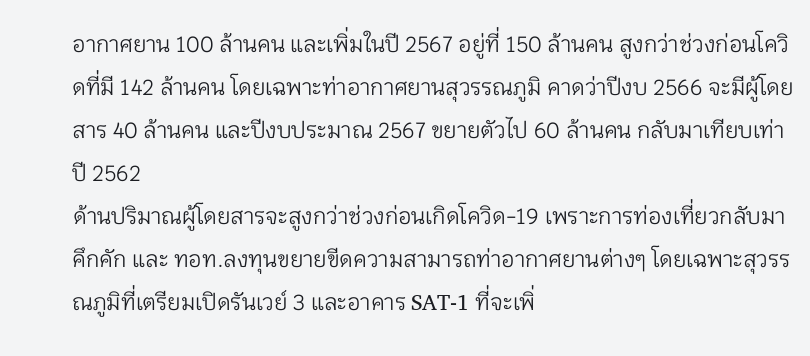อากาศยาน 100 ล้านคน และเพิ่มในปี 2567 อยู่ที่ 150 ล้านคน สูงกว่าช่วงก่อนโควิดที่มี 142 ล้านคน โดยเฉพาะท่าอากาศยานสุวรรณภูมิ คาดว่าปีงบ 2566 จะมีผู้โดยสาร 40 ล้านคน และปีงบประมาณ 2567 ขยายตัวไป 60 ล้านคน กลับมาเทียบเท่าปี 2562
ด้านปริมาณผู้โดยสารจะสูงกว่าช่วงก่อนเกิดโควิด-19 เพราะการท่องเที่ยวกลับมาคึกคัก และ ทอท.ลงทุนขยายขีดความสามารถท่าอากาศยานต่างๆ โดยเฉพาะสุวรรณภูมิที่เตรียมเปิดรันเวย์ 3 และอาคาร SAT-1 ที่จะเพิ่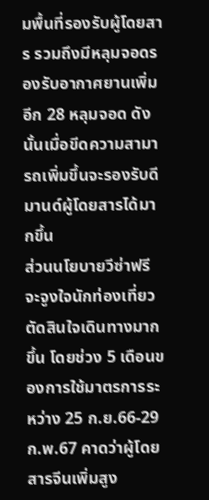มพื้นที่รองรับผู้โดยสาร รวมถึงมีหลุมจอดรองรับอากาศยานเพิ่มอีก 28 หลุมจอด ดังนั้นเมื่อขีดความสามารถเพิ่มขึ้นจะรองรับดีมานด์ผู้โดยสารได้มากขึ้น
ส่วนนโยบายวีซ่าฟรี จะจูงใจนักท่องเที่ยวตัดสินใจเดินทางมากขึ้น โดยช่วง 5 เดือนของการใช้มาตรการระหว่าง 25 ก.ย.66-29 ก.พ.67 คาดว่าผู้โดยสารจีนเพิ่มสูง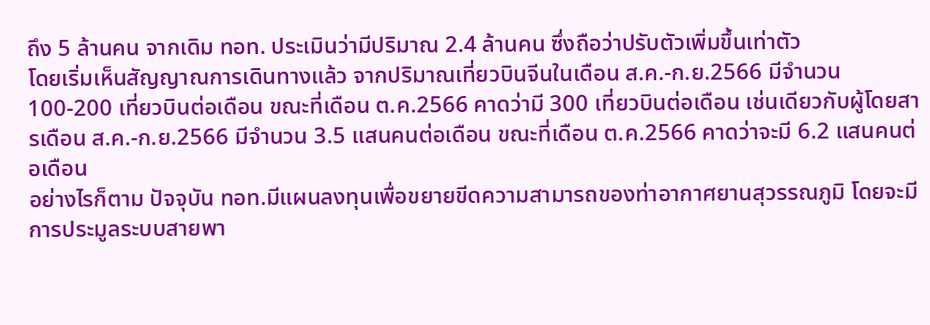ถึง 5 ล้านคน จากเดิม ทอท. ประเมินว่ามีปริมาณ 2.4 ล้านคน ซึ่งถือว่าปรับตัวเพิ่มขึ้นเท่าตัว
โดยเริ่มเห็นสัญญาณการเดินทางแล้ว จากปริมาณเที่ยวบินจีนในเดือน ส.ค.-ก.ย.2566 มีจำนวน 100-200 เที่ยวบินต่อเดือน ขณะที่เดือน ต.ค.2566 คาดว่ามี 300 เที่ยวบินต่อเดือน เช่นเดียวกับผู้โดยสารเดือน ส.ค.-ก.ย.2566 มีจำนวน 3.5 แสนคนต่อเดือน ขณะที่เดือน ต.ค.2566 คาดว่าจะมี 6.2 แสนคนต่อเดือน
อย่างไรก็ตาม ปัจจุบัน ทอท.มีแผนลงทุนเพื่อขยายขีดความสามารถของท่าอากาศยานสุวรรณภูมิ โดยจะมีการประมูลระบบสายพา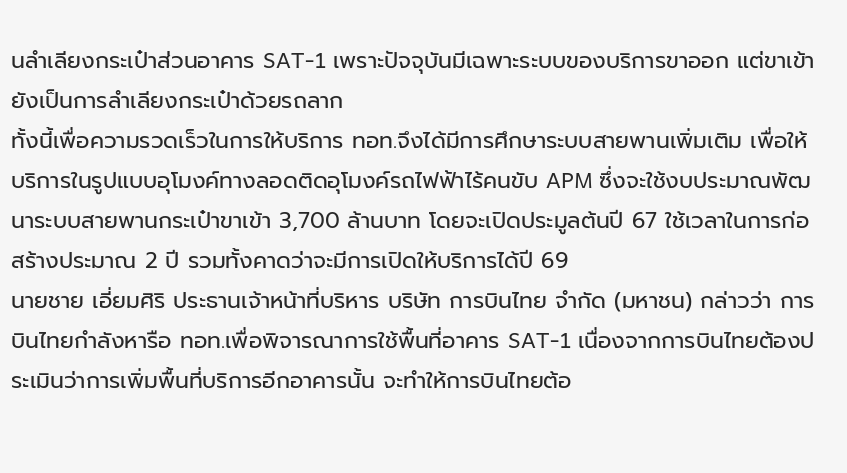นลำเลียงกระเป๋าส่วนอาคาร SAT-1 เพราะปัจจุบันมีเฉพาะระบบของบริการขาออก แต่ขาเข้ายังเป็นการลำเลียงกระเป๋าด้วยรถลาก
ทั้งนี้เพื่อความรวดเร็วในการให้บริการ ทอท.จึงได้มีการศึกษาระบบสายพานเพิ่มเติม เพื่อให้บริการในรูปแบบอุโมงค์ทางลอดติดอุโมงค์รถไฟฟ้าไร้คนขับ APM ซึ่งจะใช้งบประมาณพัฒนาระบบสายพานกระเป๋าขาเข้า 3,700 ล้านบาท โดยจะเปิดประมูลต้นปี 67 ใช้เวลาในการก่อสร้างประมาณ 2 ปี รวมทั้งคาดว่าจะมีการเปิดให้บริการได้ปี 69
นายชาย เอี่ยมศิริ ประธานเจ้าหน้าที่บริหาร บริษัท การบินไทย จำกัด (มหาชน) กล่าวว่า การบินไทยกำลังหารือ ทอท.เพื่อพิจารณาการใช้พื้นที่อาคาร SAT-1 เนื่องจากการบินไทยต้องประเมินว่าการเพิ่มพื้นที่บริการอีกอาคารนั้น จะทำให้การบินไทยต้อ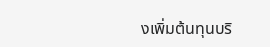งเพิ่มต้นทุนบริ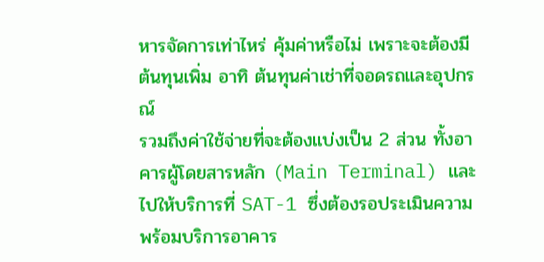หารจัดการเท่าไหร่ คุ้มค่าหรือไม่ เพราะจะต้องมีต้นทุนเพิ่ม อาทิ ต้นทุนค่าเช่าที่จอดรถและอุปกรณ์
รวมถึงค่าใช้จ่ายที่จะต้องแบ่งเป็น 2 ส่วน ทั้งอาคารผู้โดยสารหลัก (Main Terminal) และไปให้บริการที่ SAT-1 ซึ่งต้องรอประเมินความพร้อมบริการอาคาร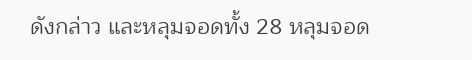ดังกล่าว และหลุมจอดทั้ง 28 หลุมจอด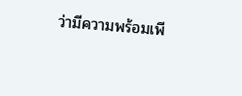ว่ามีความพร้อมเพี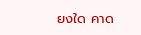ยงใด คาด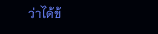ว่าได้ข้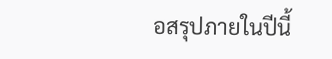อสรุปภายในปีนี้